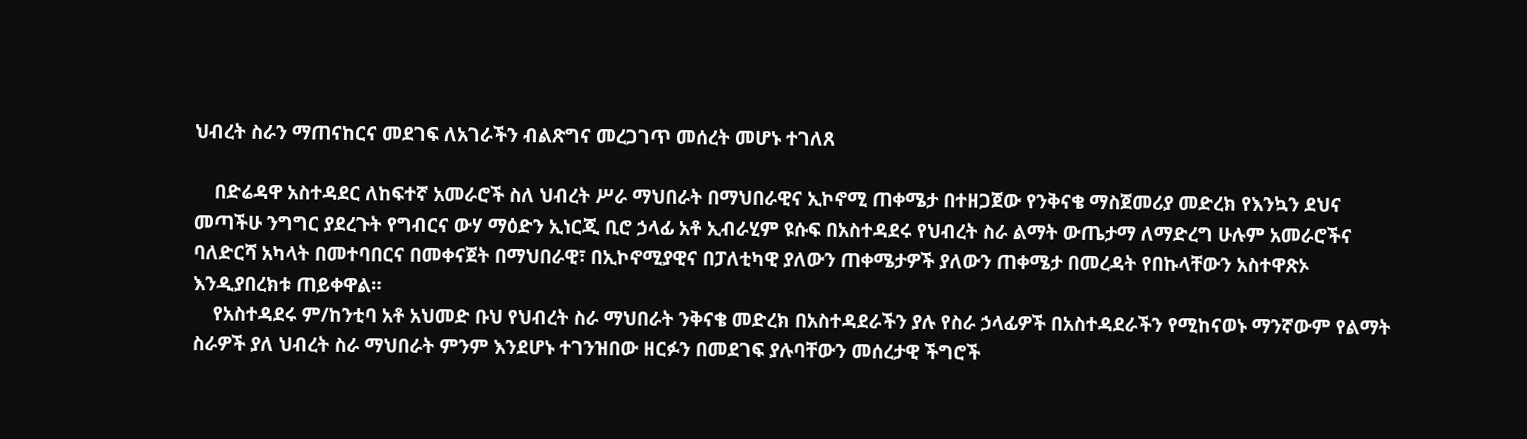ህብረት ስራን ማጠናከርና መደገፍ ለአገራችን ብልጽግና መረጋገጥ መሰረት መሆኑ ተገለጸ

    በድሬዳዋ አስተዳደር ለከፍተኛ አመራሮች ስለ ህብረት ሥራ ማህበራት በማህበራዊና ኢኮኖሚ ጠቀሜታ በተዘጋጀው የንቅናቄ ማስጀመሪያ መድረክ የእንኳን ደህና መጣችሁ ንግግር ያደረጉት የግብርና ውሃ ማዕድን ኢነርጂ ቢሮ ኃላፊ አቶ ኢብራሂም ዩሱፍ በአስተዳደሩ የህብረት ስራ ልማት ውጤታማ ለማድረግ ሁሉም አመራሮችና ባለድርሻ አካላት በመተባበርና በመቀናጀት በማህበራዊ፣ በኢኮኖሚያዊና በፓለቲካዊ ያለውን ጠቀሜታዎች ያለውን ጠቀሜታ በመረዳት የበኩላቸውን አስተዋጽኦ እንዲያበረክቱ ጠይቀዋል።
    የአስተዳደሩ ም/ከንቲባ አቶ አህመድ ቡህ የህብረት ስራ ማህበራት ንቅናቄ መድረክ በአስተዳደራችን ያሉ የስራ ኃላፊዎች በአስተዳደራችን የሚከናወኑ ማንኛውም የልማት ስራዎች ያለ ህብረት ስራ ማህበራት ምንም እንደሆኑ ተገንዝበው ዘርፉን በመደገፍ ያሉባቸውን መሰረታዊ ችግሮች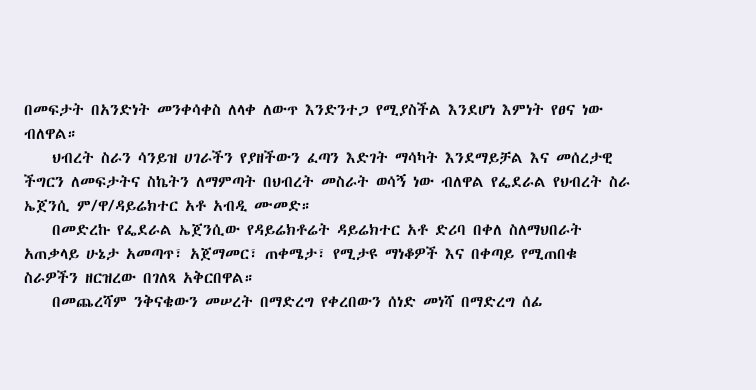በመፍታት በአንድነት መንቀሳቀስ ለላቀ ለውጥ እንድንተጋ የሚያስችል እንደሆነ እምነት የፀና ነው ብለዋል።
    ህብረት ስራን ሳንይዝ ሀገራችን የያዘችውን ፈጣን እድገት ማሳካት እንደማይቻል እና መሰረታዊ ችግርን ለመፍታትና ስኬትን ለማምጣት በህብረት መስራት ወሳኝ ነው ብለዋል የፌደራል የህብረት ስራ ኤጀንሲ ም/ዋ/ዳይሬክተር አቶ አብዲ ሙመድ።
    በመድረኩ የፌደራል ኤጀንሲው የዳይሬክቶሬት ዳይሬክተር አቶ ድሪባ በቀለ ስለማህበራት አጠቃላይ ሁኔታ አመጣጥ፣ አጀማመር፣ ጠቀሜታ፣ የሚታዩ ማነቆዎች እና በቀጣይ የሚጠበቁ ስራዎችን ዘርዝረው በገለጻ አቅርበዋል።
    በመጨረሻም ንቅናቄውን መሠረት በማድረግ የቀረበውን ሰነድ መነሻ በማድረግ ሰፊ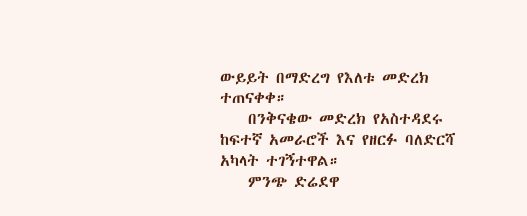ውይይት በማድረግ የእለቱ መድረክ ተጠናቀቀ።
    በንቅናቄው መድረክ የአስተዳደሩ ከፍተኛ አመራሮች እና የዘርፉ ባለድርሻ አካላት ተገኝተዋል።
    ምንጭ ድሬደዋ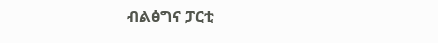ብልፅግና ፓርቲ